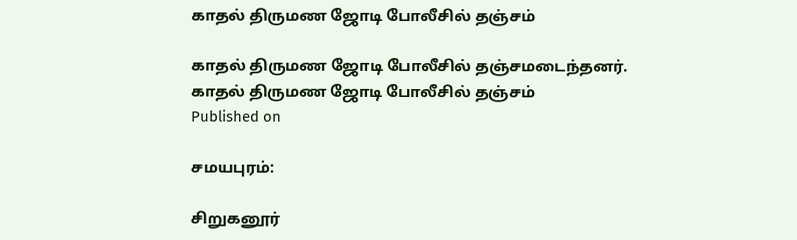காதல் திருமண ஜோடி போலீசில் தஞ்சம்

காதல் திருமண ஜோடி போலீசில் தஞ்சமடைந்தனர்.
காதல் திருமண ஜோடி போலீசில் தஞ்சம்
Published on

சமயபுரம்:

சிறுகனூர்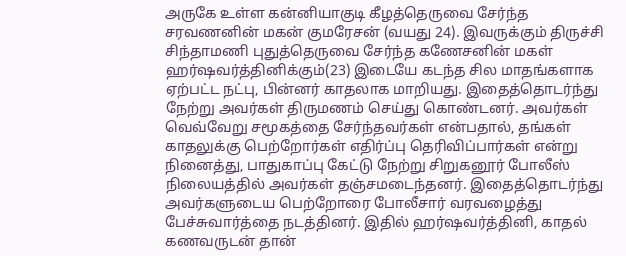அருகே உள்ள கன்னியாகுடி கீழத்தெருவை சேர்ந்த சரவணனின் மகன் குமரேசன் (வயது 24). இவருக்கும் திருச்சி சிந்தாமணி புதுத்தெருவை சேர்ந்த கணேசனின் மகள் ஹர்ஷவர்த்தினிக்கும்(23) இடையே கடந்த சில மாதங்களாக ஏற்பட்ட நட்பு, பின்னர் காதலாக மாறியது. இதைத்தொடர்ந்து நேற்று அவர்கள் திருமணம் செய்து கொண்டனர். அவர்கள் வெவ்வேறு சமூகத்தை சேர்ந்தவர்கள் என்பதால், தங்கள் காதலுக்கு பெற்றோர்கள் எதிர்ப்பு தெரிவிப்பார்கள் என்று நினைத்து, பாதுகாப்பு கேட்டு நேற்று சிறுகனூர் போலீஸ் நிலையத்தில் அவர்கள் தஞ்சமடைந்தனர். இதைத்தொடர்ந்து அவர்களுடைய பெற்றோரை போலீசார் வரவழைத்து பேச்சுவார்த்தை நடத்தினர். இதில் ஹர்ஷவர்த்தினி, காதல் கணவருடன் தான்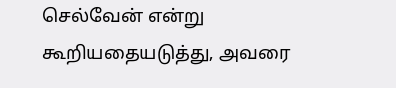செல்வேன் என்று கூறியதையடுத்து, அவரை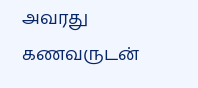அவரது கணவருடன்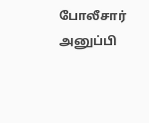போலீசார் அனுப்பி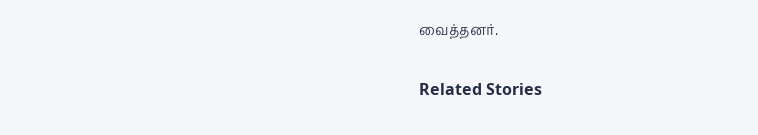வைத்தனர்.

Related Stories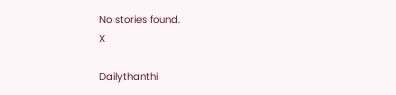No stories found.
X

Dailythanthi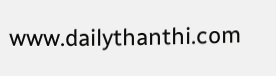www.dailythanthi.com